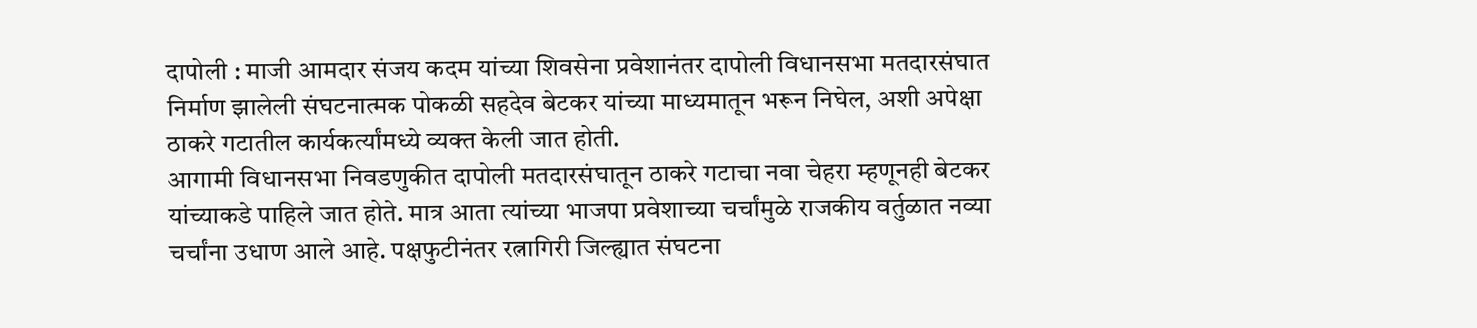दापोली : माजी आमदार संजय कदम यांच्या शिवसेना प्रवेशानंतर दापोली विधानसभा मतदारसंघात निर्माण झालेली संघटनात्मक पोकळी सहदेव बेटकर यांच्या माध्यमातून भरून निघेल, अशी अपेक्षा ठाकरे गटातील कार्यकर्त्यांमध्ये व्यक्त केली जात होती.
आगामी विधानसभा निवडणुकीत दापोली मतदारसंघातून ठाकरे गटाचा नवा चेहरा म्हणूनही बेटकर यांच्याकडे पाहिले जात होते. मात्र आता त्यांच्या भाजपा प्रवेशाच्या चर्चांमुळे राजकीय वर्तुळात नव्या चर्चांना उधाण आले आहे. पक्षफुटीनंतर रत्नागिरी जिल्ह्यात संघटना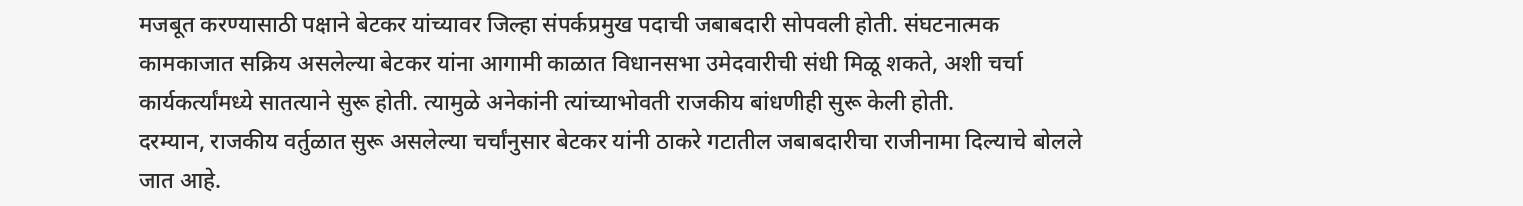मजबूत करण्यासाठी पक्षाने बेटकर यांच्यावर जिल्हा संपर्कप्रमुख पदाची जबाबदारी सोपवली होती. संघटनात्मक कामकाजात सक्रिय असलेल्या बेटकर यांना आगामी काळात विधानसभा उमेदवारीची संधी मिळू शकते, अशी चर्चा कार्यकर्त्यांमध्ये सातत्याने सुरू होती. त्यामुळे अनेकांनी त्यांच्याभोवती राजकीय बांधणीही सुरू केली होती.
दरम्यान, राजकीय वर्तुळात सुरू असलेल्या चर्चांनुसार बेटकर यांनी ठाकरे गटातील जबाबदारीचा राजीनामा दिल्याचे बोलले जात आहे.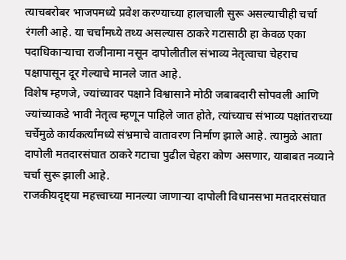त्याचबरोबर भाजपमध्ये प्रवेश करण्याच्या हालचाली सुरू असल्याचीही चर्चा रंगली आहे. या चर्चांमध्ये तथ्य असल्यास ठाकरे गटासाठी हा केवळ एका पदाधिकाऱ्याचा राजीनामा नसून दापोलीतील संभाव्य नेतृत्वाचा चेहराच पक्षापासून दूर गेल्याचे मानले जात आहे.
विशेष म्हणजे, ज्यांच्यावर पक्षाने विश्वासाने मोठी जबाबदारी सोपवली आणि ज्यांच्याकडे भावी नेतृत्व म्हणून पाहिले जात होते, त्यांच्याच संभाव्य पक्षांतराच्या चर्चेमुळे कार्यकर्त्यांमध्ये संभ्रमाचे वातावरण निर्माण झाले आहे. त्यामुळे आता दापोली मतदारसंघात ठाकरे गटाचा पुढील चेहरा कोण असणार, याबाबत नव्याने चर्चा सुरू झाली आहे.
राजकीयदृष्ट्या महत्त्वाच्या मानल्या जाणाऱ्या दापोली विधानसभा मतदारसंघात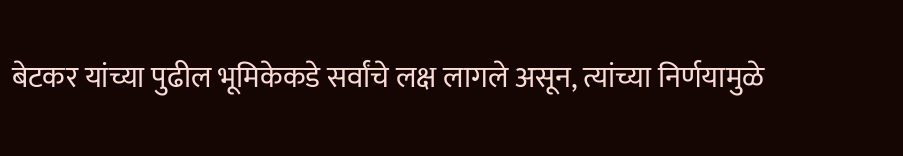बेटकर यांच्या पुढील भूमिकेकडे सर्वांचे लक्ष लागले असून, त्यांच्या निर्णयामुळे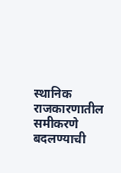स्थानिक राजकारणातील समीकरणे बदलण्याची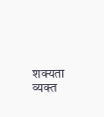शक्यता व्यक्त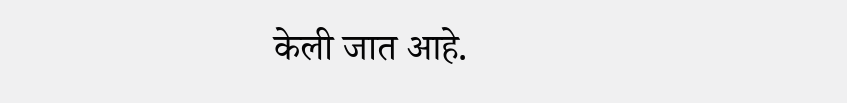केली जात आहे.